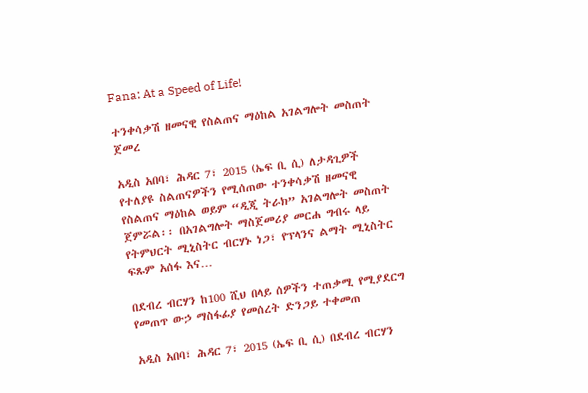Fana: At a Speed of Life!

ተንቀሳቃሽ ዘመናዊ የስልጠና ማዕከል አገልግሎት መስጠት ጀመረ

አዲስ አበባ፣ ሕዳር 7፣ 2015 (ኤፍ ቢ ሲ) ለታዳጊዎች የተለያዩ ስልጠናዎችን የሚሰጠው ተንቀሳቃሽ ዘመናዊ የስልጠና ማዕከል ወይም “ዲጂ ትራክ” አገልግሎት መስጠት ጀምሯል፡፡ በአገልግሎት ማስጀመሪያ መርሐ ግብሩ ላይ የትምህርት ሚኒስትር ብርሃኑ ነጋ፣ የፕላንና ልማት ሚኒስትር ፍጹም አሰፋ እና…

በደብረ ብርሃን ከ100 ሺህ በላይ ሰዎችን ተጠቃሚ የሚያደርግ የመጠጥ ውኃ ማስፋፊያ የመሰረት ድንጋይ ተቀመጠ

አዲስ አበባ፣ ሕዳር 7፣ 2015 (ኤፍ ቢ ሲ) በደብረ ብርሃን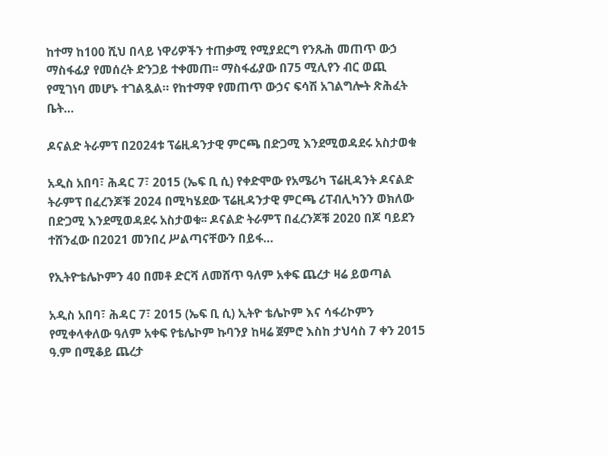ከተማ ከ100 ሺህ በላይ ነዋሪዎችን ተጠቃሚ የሚያደርግ የንጹሕ መጠጥ ውኃ ማስፋፊያ የመሰረት ድንጋይ ተቀመጠ፡፡ ማስፋፊያው በ75 ሚሊየን ብር ወጪ የሚገነባ መሆኑ ተገልጿል። የከተማዋ የመጠጥ ውኃና ፍሳሽ አገልግሎት ጽሕፈት ቤት…

ዶናልድ ትራምፕ በ2024ቱ ፕሬዚዳንታዊ ምርጫ በድጋሚ እንደሚወዳደሩ አስታወቁ

አዲስ አበባ፣ ሕዳር 7፣ 2015 (ኤፍ ቢ ሲ) የቀድሞው የአሜሪካ ፕሬዚዳንት ዶናልድ ትራምፕ በፈረንጆቹ 2024 በሚካሄደው ፕሬዚዳንታዊ ምርጫ ሪፐብሊካንን ወክለው በድጋሚ እንደሚወዳደሩ አስታወቁ፡፡ ዶናልድ ትራምፕ በፈረንጆቹ 2020 በጆ ባይደን ተሸንፈው በ2021 መንበረ ሥልጣናቸውን በይፋ…

የኢትዮቴሌኮምን 40 በመቶ ድርሻ ለመሸጥ ዓለም አቀፍ ጨረታ ዛሬ ይወጣል

አዲስ አበባ፣ ሕዳር 7፣ 2015 (ኤፍ ቢ ሲ) ኢትዮ ቴሌኮም እና ሳፋሪኮምን የሚቀላቀለው ዓለም አቀፍ የቴሌኮም ኩባንያ ከዛሬ ጀምሮ እስከ ታህሳስ 7 ቀን 2015 ዓ.ም በሚቆይ ጨረታ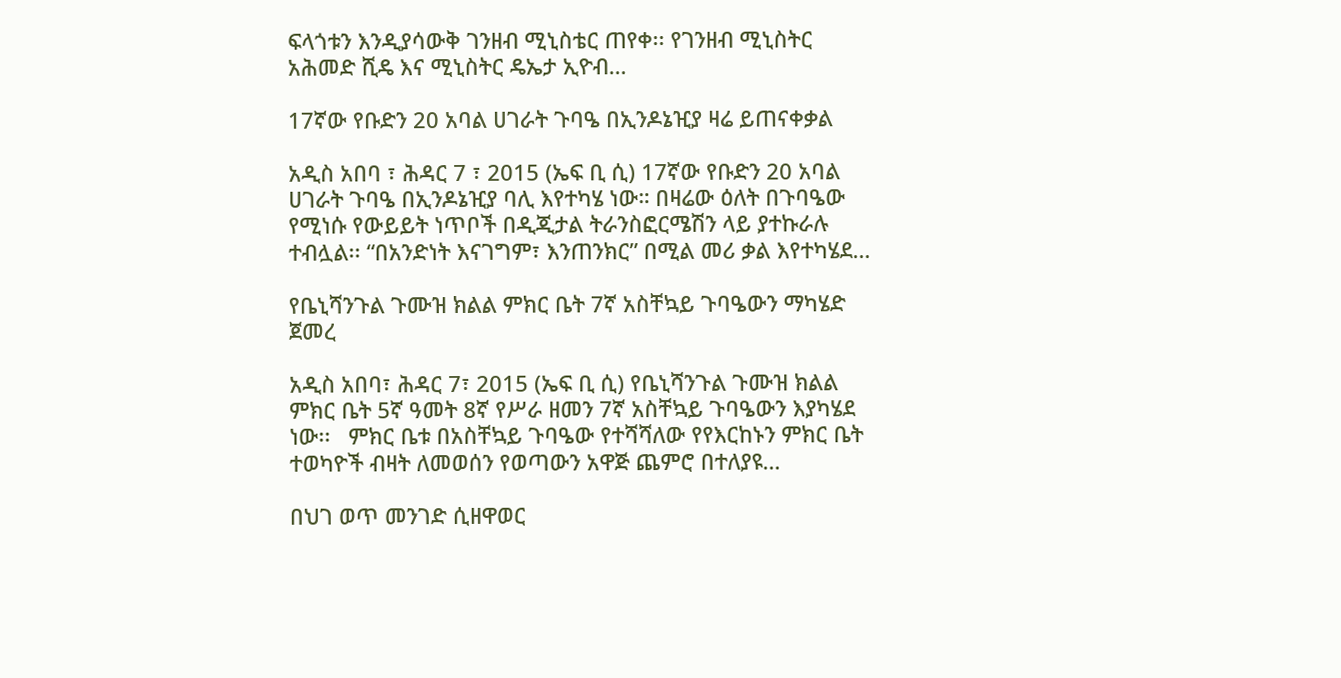ፍላጎቱን እንዲያሳውቅ ገንዘብ ሚኒስቴር ጠየቀ፡፡ የገንዘብ ሚኒስትር አሕመድ ሺዴ እና ሚኒስትር ዴኤታ ኢዮብ…

17ኛው የቡድን 20 አባል ሀገራት ጉባዔ በኢንዶኔዢያ ዛሬ ይጠናቀቃል

አዲስ አበባ ፣ ሕዳር 7 ፣ 2015 (ኤፍ ቢ ሲ) 17ኛው የቡድን 20 አባል ሀገራት ጉባዔ በኢንዶኔዢያ ባሊ እየተካሄ ነው። በዛሬው ዕለት በጉባዔው የሚነሱ የውይይት ነጥቦች በዲጂታል ትራንስፎርሜሽን ላይ ያተኩራሉ ተብሏል፡፡ “በአንድነት እናገግም፣ እንጠንክር” በሚል መሪ ቃል እየተካሄደ…

የቤኒሻንጉል ጉሙዝ ክልል ምክር ቤት 7ኛ አስቸኳይ ጉባዔውን ማካሄድ ጀመረ

አዲስ አበባ፣ ሕዳር 7፣ 2015 (ኤፍ ቢ ሲ) የቤኒሻንጉል ጉሙዝ ክልል ምክር ቤት 5ኛ ዓመት 8ኛ የሥራ ዘመን 7ኛ አስቸኳይ ጉባዔውን እያካሄደ ነው፡፡   ምክር ቤቱ በአስቸኳይ ጉባዔው የተሻሻለው የየእርከኑን ምክር ቤት ተወካዮች ብዛት ለመወሰን የወጣውን አዋጅ ጨምሮ በተለያዩ…

በህገ ወጥ መንገድ ሲዘዋወር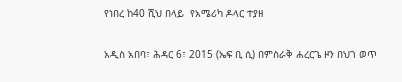የነበረ ከ40 ሺህ በላይ  የአሜሪካ ዶላር ተያዘ

አዲስ አበባ፣ ሕዳር 6፣ 2015 (ኤፍ ቢ ሲ) በምስራቅ ሐረርጌ ዞን በህገ ወጥ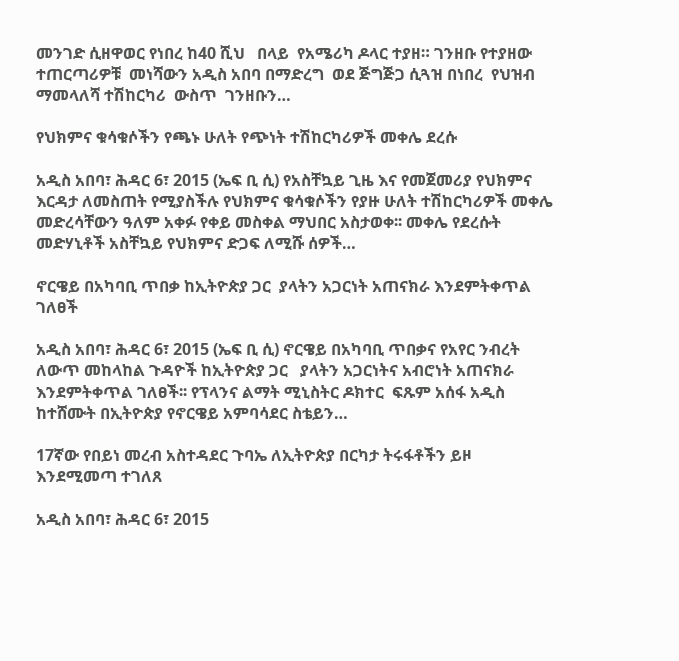መንገድ ሲዘዋወር የነበረ ከ40 ሺህ   በላይ  የአሜሪካ ዶላር ተያዘ። ገንዘቡ የተያዘው ተጠርጣሪዎቹ  መነሻውን አዲስ አበባ በማድረግ  ወደ ጅግጅጋ ሲጓዝ በነበረ  የህዝብ ማመላለሻ ተሽከርካሪ  ውስጥ  ገንዘቡን…

የህክምና ቁሳቁሶችን የጫኑ ሁለት የጭነት ተሽከርካሪዎች መቀሌ ደረሱ

አዲስ አበባ፣ ሕዳር 6፣ 2015 (ኤፍ ቢ ሲ) የአስቸኳይ ጊዜ እና የመጀመሪያ የህክምና እርዳታ ለመስጠት የሚያስችሉ የህክምና ቁሳቁሶችን የያዙ ሁለት ተሽከርካሪዎች መቀሌ መድረሳቸውን ዓለም አቀፉ የቀይ መስቀል ማህበር አስታወቀ፡፡ መቀሌ የደረሱት መድሃኒቶች አስቸኳይ የህክምና ድጋፍ ለሚሹ ሰዎች…

ኖርዌይ በአካባቢ ጥበቃ ከኢትዮጵያ ጋር  ያላትን አጋርነት አጠናክራ እንደምትቀጥል ገለፀች

አዲስ አበባ፣ ሕዳር 6፣ 2015 (ኤፍ ቢ ሲ) ኖርዌይ በአካባቢ ጥበቃና የአየር ንብረት ለውጥ መከላከል ጉዳዮች ከኢትዮጵያ ጋር   ያላትን አጋርነትና አብሮነት አጠናክራ እንደምትቀጥል ገለፀች፡፡ የፕላንና ልማት ሚኒስትር ዶክተር  ፍጹም አሰፋ አዲስ ከተሸሙት በኢትዮጵያ የኖርዌይ አምባሳደር ስቴይን…

17ኛው የበይነ መረብ አስተዳደር ጉባኤ ለኢትዮጵያ በርካታ ትሩፋቶችን ይዞ እንደሚመጣ ተገለጸ

አዲስ አበባ፣ ሕዳር 6፣ 2015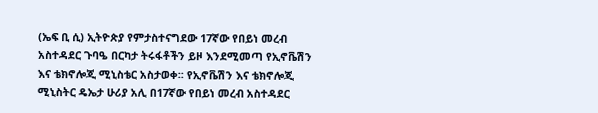(ኤፍ ቢ ሲ) ኢትዮጵያ የምታስተናግደው 17ኛው የበይነ መረብ አስተዳደር ጉባዔ በርካታ ትሩፋቶችን ይዞ እንደሚመጣ የኢኖቬሽን እና ቴክኖሎጂ ሚኒስቴር አስታወቀ፡፡ የኢኖቬሽን እና ቴክኖሎጂ ሚኒስትር ዴኤታ ሁሪያ አሊ በ17ኛው የበይነ መረብ አስተዳደር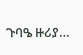ጉባዔ ዙሪያ…